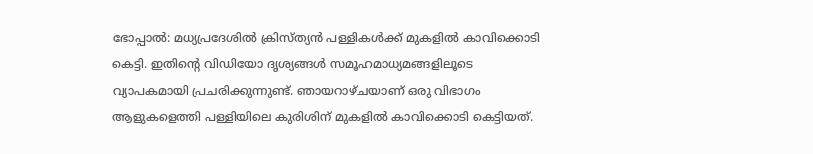ഭോപ്പാല്‍: മധ്യപ്രദേശില്‍ ക്രിസ്ത്യന്‍ പള്ളികള്‍ക്ക് മുകളില്‍ കാവിക്കൊടി കെട്ടി. ഇതിന്റെ വിഡിയോ ദൃശ്യങ്ങള്‍ സമൂഹമാധ്യമങ്ങളിലൂടെ വ്യാപകമായി പ്രചരിക്കുന്നുണ്ട്. ഞായറാഴ്ചയാണ് ഒരു വിഭാഗം ആളുകളെത്തി പള്ളിയിലെ കുരിശിന് മുകളില്‍ കാവിക്കൊടി കെട്ടിയത്.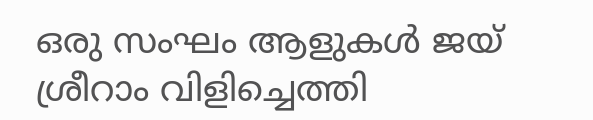ഒരു സംഘം ആളുകള്‍ ജയ് ശ്രീറാം വിളിച്ചെത്തി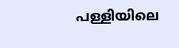പള്ളിയിലെ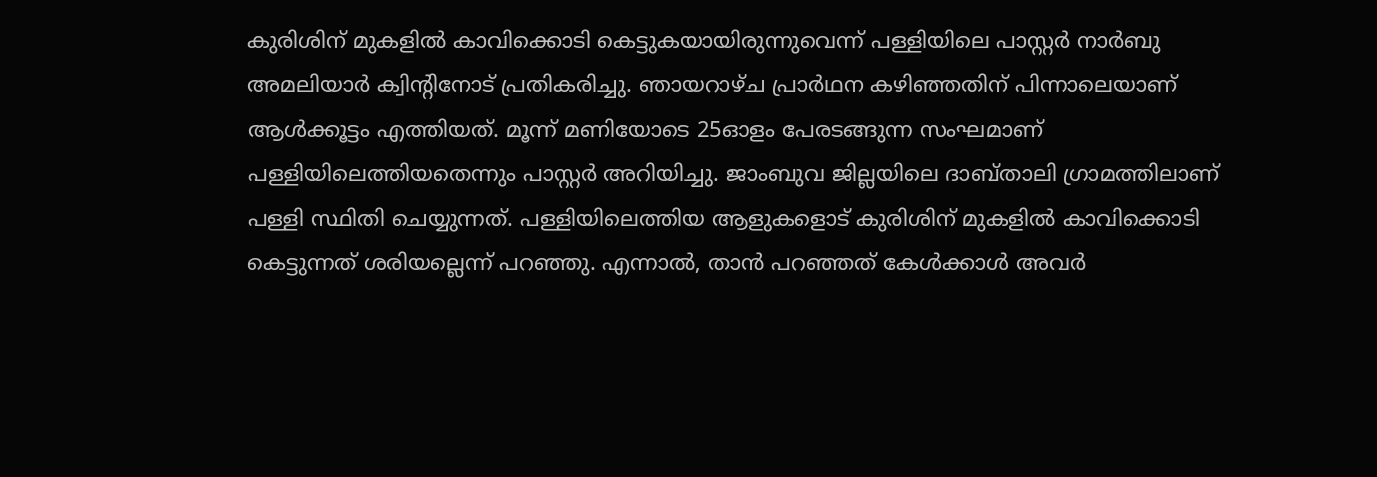കുരിശിന് മുകളില്‍ കാവിക്കൊടി കെട്ടുകയായിരുന്നുവെന്ന് പള്ളിയിലെ പാസ്റ്റര്‍ നാര്‍ബു അമലിയാര്‍ ക്വിന്റിനോട് പ്രതികരിച്ചു. ഞായറാഴ്ച പ്രാര്‍ഥന കഴിഞ്ഞതിന് പിന്നാലെയാണ് ആള്‍ക്കൂട്ടം എത്തിയത്. മൂന്ന് മണിയോടെ 25ഓളം പേരടങ്ങുന്ന സംഘമാണ് പള്ളിയിലെത്തിയതെന്നും പാസ്റ്റര്‍ അറിയിച്ചു. ജാംബുവ ജില്ലയിലെ ദാബ്താലി ഗ്രാമത്തിലാണ് പള്ളി സ്ഥിതി ചെയ്യുന്നത്. പള്ളിയിലെത്തിയ ആളുകളൊട് കുരിശിന് മുകളില്‍ കാവിക്കൊടി കെട്ടുന്നത് ശരിയല്ലെന്ന് പറഞ്ഞു. എന്നാല്‍, താന്‍ പറഞ്ഞത് കേള്‍ക്കാള്‍ അവര്‍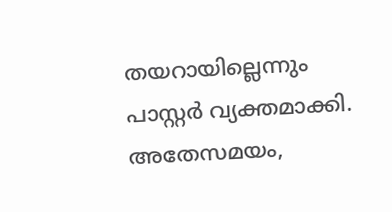തയറായില്ലെന്നും പാസ്റ്റര്‍ വ്യക്തമാക്കി. അതേസമയം,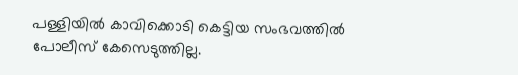പള്ളിയില്‍ കാവിക്കൊടി കെട്ടിയ സംഭവത്തില്‍ പോലീസ് കേസെടുത്തില്ല.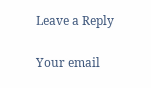Leave a Reply

Your email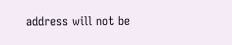address will not be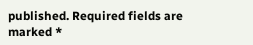published. Required fields are marked *